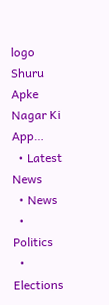logo
Shuru
Apke Nagar Ki App…
  • Latest News
  • News
  • Politics
  • Elections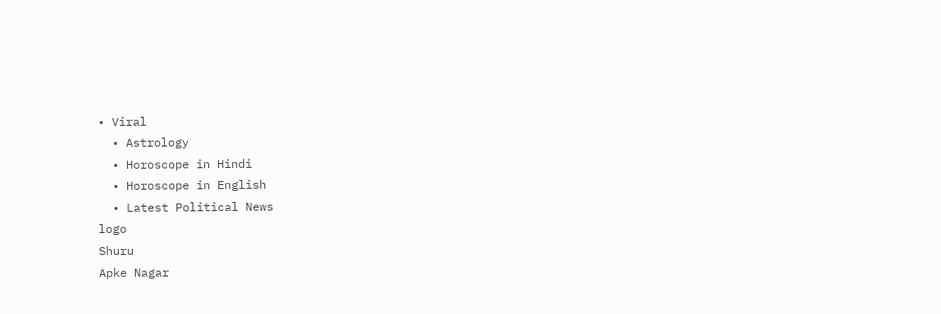• Viral
  • Astrology
  • Horoscope in Hindi
  • Horoscope in English
  • Latest Political News
logo
Shuru
Apke Nagar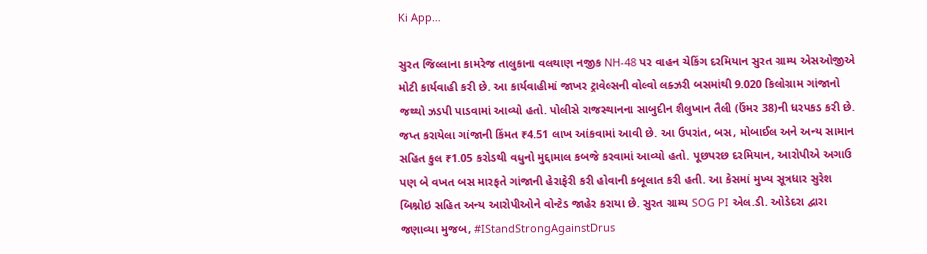Ki App…

સુરત જિલ્લાના કામરેજ તાલુકાના વલથાણ નજીક NH-48 પર વાહન ચેકિંગ દરમિયાન સુરત ગ્રામ્ય એસઓજીએ મોટી કાર્યવાહી કરી છે. આ કાર્યવાહીમાં જાખર ટ્રાવેલ્સની વોલ્વો લક્ઝરી બસમાંથી 9.020 કિલોગ્રામ ગાંજાનો જથ્થો ઝડપી પાડવામાં આવ્યો હતો. પોલીસે રાજસ્થાનના સાબુદીન શૈલુખાન તૈલી (ઉંમર 38)ની ધરપકડ કરી છે. જપ્ત કરાયેલા ગાંજાની કિંમત ₹4.51 લાખ આંકવામાં આવી છે. આ ઉપરાંત, બસ, મોબાઈલ અને અન્ય સામાન સહિત કુલ ₹1.05 કરોડથી વધુનો મુદ્દામાલ કબજે કરવામાં આવ્યો હતો. પૂછપરછ દરમિયાન, આરોપીએ અગાઉ પણ બે વખત બસ મારફતે ગાંજાની હેરાફેરી કરી હોવાની કબૂલાત કરી હતી. આ કેસમાં મુખ્ય સૂત્રધાર સુરેશ બિશ્નોઇ સહિત અન્ય આરોપીઓને વોન્ટેડ જાહેર કરાયા છે. સુરત ગ્રામ્ય SOG PI એલ.ડી. ઓડેદરા દ્વારા જણાવ્યા મુજબ, #IStandStrongAgainstDrus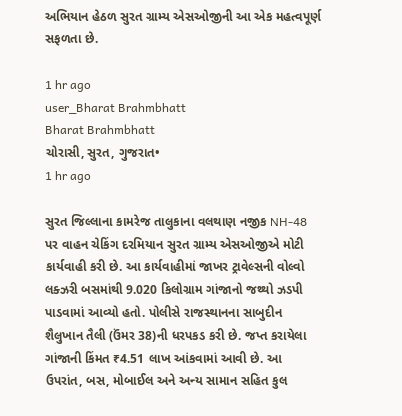અભિયાન હેઠળ સુરત ગ્રામ્ય એસઓજીની આ એક મહત્વપૂર્ણ સફળતા છે.

1 hr ago
user_Bharat Brahmbhatt
Bharat Brahmbhatt
ચોરાસી, સુરત, ગુજરાત•
1 hr ago

સુરત જિલ્લાના કામરેજ તાલુકાના વલથાણ નજીક NH-48 પર વાહન ચેકિંગ દરમિયાન સુરત ગ્રામ્ય એસઓજીએ મોટી કાર્યવાહી કરી છે. આ કાર્યવાહીમાં જાખર ટ્રાવેલ્સની વોલ્વો લક્ઝરી બસમાંથી 9.020 કિલોગ્રામ ગાંજાનો જથ્થો ઝડપી પાડવામાં આવ્યો હતો. પોલીસે રાજસ્થાનના સાબુદીન શૈલુખાન તૈલી (ઉંમર 38)ની ધરપકડ કરી છે. જપ્ત કરાયેલા ગાંજાની કિંમત ₹4.51 લાખ આંકવામાં આવી છે. આ ઉપરાંત, બસ, મોબાઈલ અને અન્ય સામાન સહિત કુલ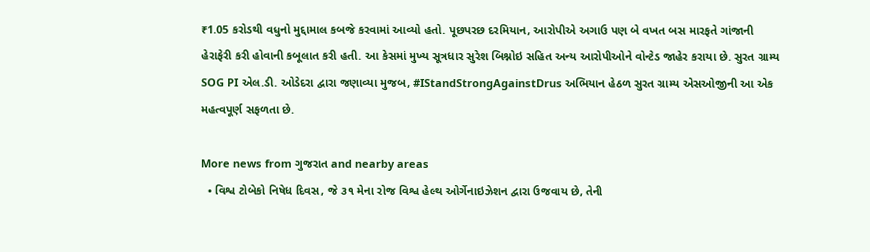₹1.05 કરોડથી વધુનો મુદ્દામાલ કબજે કરવામાં આવ્યો હતો. પૂછપરછ દરમિયાન, આરોપીએ અગાઉ પણ બે વખત બસ મારફતે ગાંજાની હેરાફેરી કરી હોવાની કબૂલાત કરી હતી. આ કેસમાં મુખ્ય સૂત્રધાર સુરેશ બિશ્નોઇ સહિત અન્ય આરોપીઓને વોન્ટેડ જાહેર કરાયા છે. સુરત ગ્રામ્ય SOG PI એલ.ડી. ઓડેદરા દ્વારા જણાવ્યા મુજબ, #IStandStrongAgainstDrus અભિયાન હેઠળ સુરત ગ્રામ્ય એસઓજીની આ એક મહત્વપૂર્ણ સફળતા છે.

More news from ગુજરાત and nearby areas
  • વિશ્વ ટોબેકો નિષેધ દિવસ, જે ૩૧ મેના રોજ વિશ્વ હેલ્થ ઓર્ગેનાઇઝેશન દ્વારા ઉજવાય છે, તેની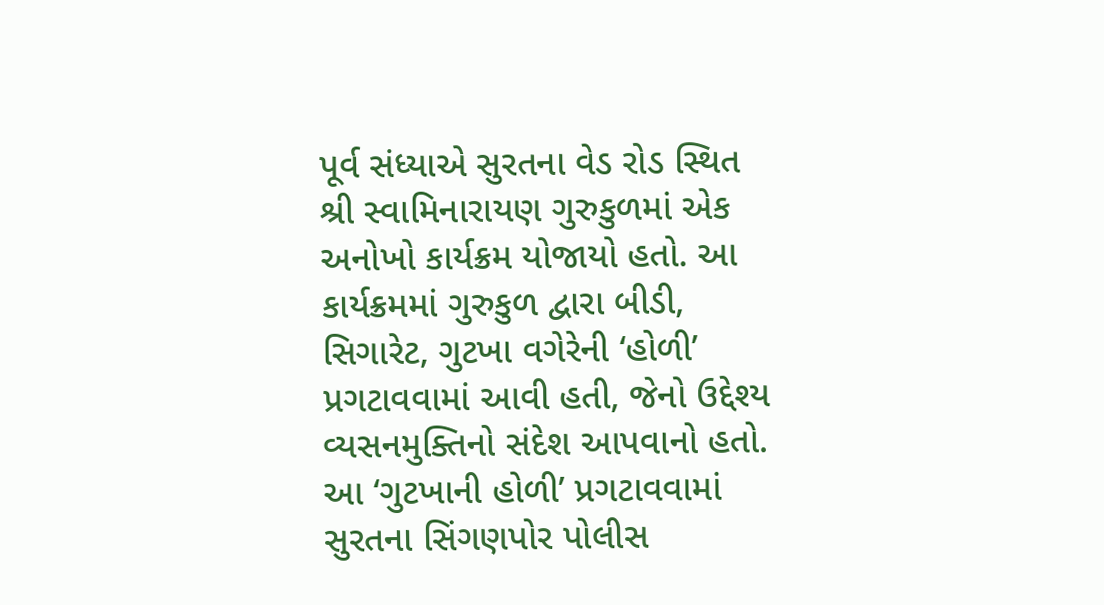પૂર્વ સંધ્યાએ સુરતના વેડ રોડ સ્થિત શ્રી સ્વામિનારાયણ ગુરુકુળમાં એક અનોખો કાર્યક્રમ યોજાયો હતો. આ કાર્યક્રમમાં ગુરુકુળ દ્વારા બીડી, સિગારેટ, ગુટખા વગેરેની ‘હોળી’ પ્રગટાવવામાં આવી હતી, જેનો ઉદ્દેશ્ય વ્યસનમુક્તિનો સંદેશ આપવાનો હતો. આ ‘ગુટખાની હોળી’ પ્રગટાવવામાં સુરતના સિંગણપોર પોલીસ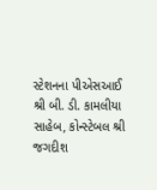સ્ટેશનના પીએસઆઈ શ્રી બી. ડી. કામલીયા સાહેબ, કોન્સ્ટેબલ શ્રી જગદીશ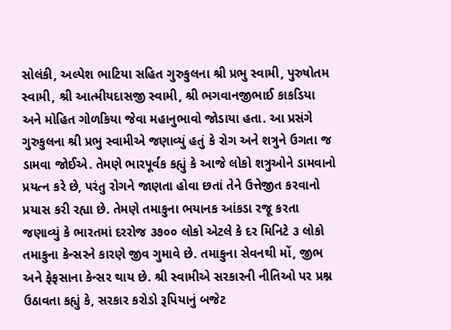સોલંકી, અલ્પેશ ભાટિયા સહિત ગુરુકુલના શ્રી પ્રભુ સ્વામી, પુરુષોતમ સ્વામી, શ્રી આત્મીયદાસજી સ્વામી, શ્રી ભગવાનજીભાઈ કાકડિયા અને મોહિત ગોળકિયા જેવા મહાનુભાવો જોડાયા હતા. આ પ્રસંગે ગુરુકુલના શ્રી પ્રભુ સ્વામીએ જણાવ્યું હતું કે રોગ અને શત્રુને ઉગતા જ ડામવા જોઈએ. તેમણે ભારપૂર્વક કહ્યું કે આજે લોકો શત્રુઓને ડામવાનો પ્રયત્ન કરે છે, પરંતુ રોગને જાણતા હોવા છતાં તેને ઉત્તેજીત કરવાનો પ્રયાસ કરી રહ્યા છે. તેમણે તમાકુના ભયાનક આંકડા રજૂ કરતા જણાવ્યું કે ભારતમાં દરરોજ ૩૭૦૦ લોકો એટલે કે દર મિનિટે ૩ લોકો તમાકુના કેન્સરને કારણે જીવ ગુમાવે છે. તમાકુના સેવનથી મોં, જીભ અને ફેફસાના કેન્સર થાય છે. શ્રી સ્વામીએ સરકારની નીતિઓ પર પ્રશ્ન ઉઠાવતા કહ્યું કે, સરકાર કરોડો રૂપિયાનું બજેટ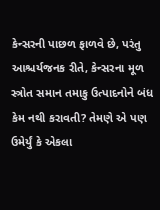કેન્સરની પાછળ ફાળવે છે, પરંતુ આશ્ચર્યજનક રીતે, કેન્સરના મૂળ સ્ત્રોત સમાન તમાકુ ઉત્પાદનોને બંધ કેમ નથી કરાવતી? તેમણે એ પણ ઉમેર્યું કે એકલા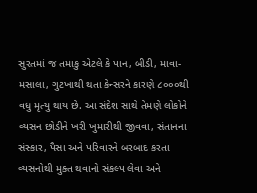સુરતમાં જ તમાકુ એટલે કે પાન, બીડી, માવા-મસાલા, ગુટખાથી થતા કેન્સરને કારણે ૮૦૦૦થી વધુ મૃત્યુ થાય છે. આ સંદેશ સાથે તેમણે લોકોને વ્યસન છોડીને ખરી ખુમારીથી જીવવા, સંતાનના સંસ્કાર, પૈસા અને પરિવારને બરબાદ કરતા વ્યસનોથી મુક્ત થવાનો સંકલ્પ લેવા અને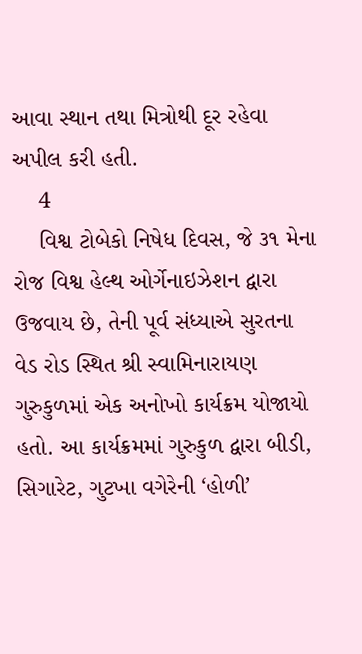આવા સ્થાન તથા મિત્રોથી દૂર રહેવા અપીલ કરી હતી.
    4
    વિશ્વ ટોબેકો નિષેધ દિવસ, જે ૩૧ મેના રોજ વિશ્વ હેલ્થ ઓર્ગેનાઇઝેશન દ્વારા ઉજવાય છે, તેની પૂર્વ સંધ્યાએ સુરતના વેડ રોડ સ્થિત શ્રી સ્વામિનારાયણ ગુરુકુળમાં એક અનોખો કાર્યક્રમ યોજાયો હતો. આ કાર્યક્રમમાં ગુરુકુળ દ્વારા બીડી, સિગારેટ, ગુટખા વગેરેની ‘હોળી’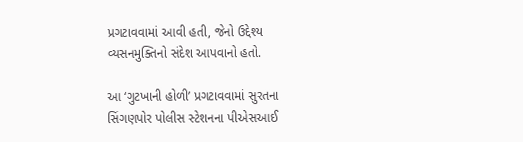પ્રગટાવવામાં આવી હતી, જેનો ઉદ્દેશ્ય વ્યસનમુક્તિનો સંદેશ આપવાનો હતો.

આ ‘ગુટખાની હોળી’ પ્રગટાવવામાં સુરતના સિંગણપોર પોલીસ સ્ટેશનના પીએસઆઈ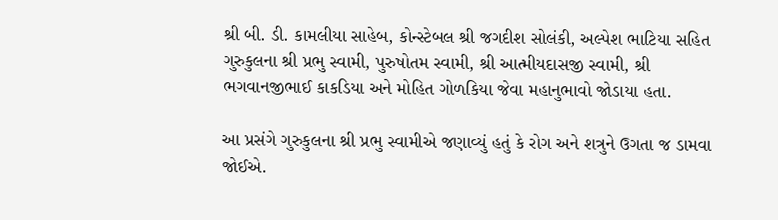શ્રી બી. ડી. કામલીયા સાહેબ, કોન્સ્ટેબલ શ્રી જગદીશ સોલંકી, અલ્પેશ ભાટિયા સહિત ગુરુકુલના શ્રી પ્રભુ સ્વામી, પુરુષોતમ સ્વામી, શ્રી આત્મીયદાસજી સ્વામી, શ્રી ભગવાનજીભાઈ કાકડિયા અને મોહિત ગોળકિયા જેવા મહાનુભાવો જોડાયા હતા.

આ પ્રસંગે ગુરુકુલના શ્રી પ્રભુ સ્વામીએ જણાવ્યું હતું કે રોગ અને શત્રુને ઉગતા જ ડામવા જોઈએ.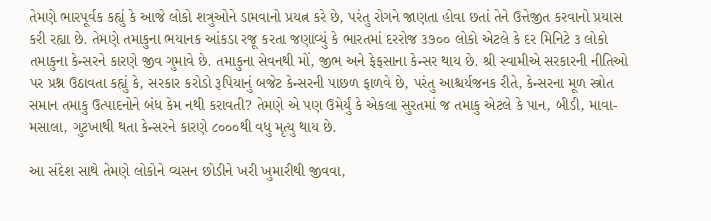તેમણે ભારપૂર્વક કહ્યું કે આજે લોકો શત્રુઓને ડામવાનો પ્રયત્ન કરે છે, પરંતુ રોગને જાણતા હોવા છતાં તેને ઉત્તેજીત કરવાનો પ્રયાસ કરી રહ્યા છે. તેમણે તમાકુના ભયાનક આંકડા રજૂ કરતા જણાવ્યું કે ભારતમાં દરરોજ ૩૭૦૦ લોકો એટલે કે દર મિનિટે ૩ લોકો તમાકુના કેન્સરને કારણે જીવ ગુમાવે છે. તમાકુના સેવનથી મોં, જીભ અને ફેફસાના કેન્સર થાય છે. શ્રી સ્વામીએ સરકારની નીતિઓ પર પ્રશ્ન ઉઠાવતા કહ્યું કે, સરકાર કરોડો રૂપિયાનું બજેટ કેન્સરની પાછળ ફાળવે છે, પરંતુ આશ્ચર્યજનક રીતે, કેન્સરના મૂળ સ્ત્રોત સમાન તમાકુ ઉત્પાદનોને બંધ કેમ નથી કરાવતી? તેમણે એ પણ ઉમેર્યું કે એકલા સુરતમાં જ તમાકુ એટલે કે પાન, બીડી, માવા-મસાલા, ગુટખાથી થતા કેન્સરને કારણે ૮૦૦૦થી વધુ મૃત્યુ થાય છે.

આ સંદેશ સાથે તેમણે લોકોને વ્યસન છોડીને ખરી ખુમારીથી જીવવા,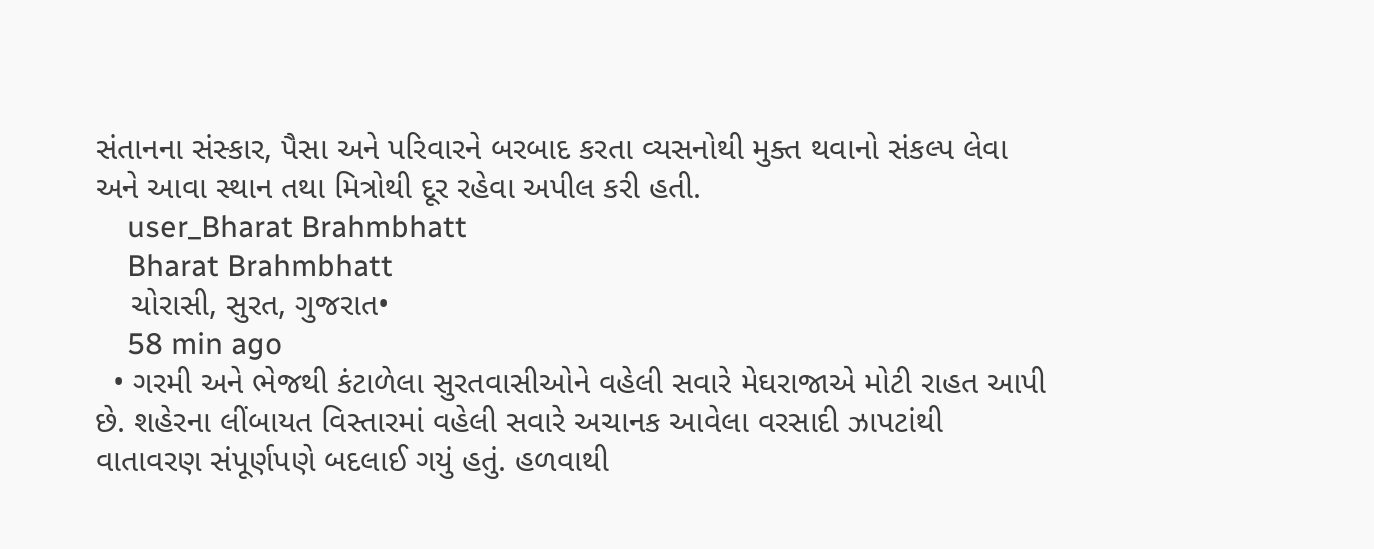સંતાનના સંસ્કાર, પૈસા અને પરિવારને બરબાદ કરતા વ્યસનોથી મુક્ત થવાનો સંકલ્પ લેવા અને આવા સ્થાન તથા મિત્રોથી દૂર રહેવા અપીલ કરી હતી.
    user_Bharat Brahmbhatt
    Bharat Brahmbhatt
    ચોરાસી, સુરત, ગુજરાત•
    58 min ago
  • ગરમી અને ભેજથી કંટાળેલા સુરતવાસીઓને વહેલી સવારે મેઘરાજાએ મોટી રાહત આપી છે. શહેરના લીંબાયત વિસ્તારમાં વહેલી સવારે અચાનક આવેલા વરસાદી ઝાપટાંથી વાતાવરણ સંપૂર્ણપણે બદલાઈ ગયું હતું. હળવાથી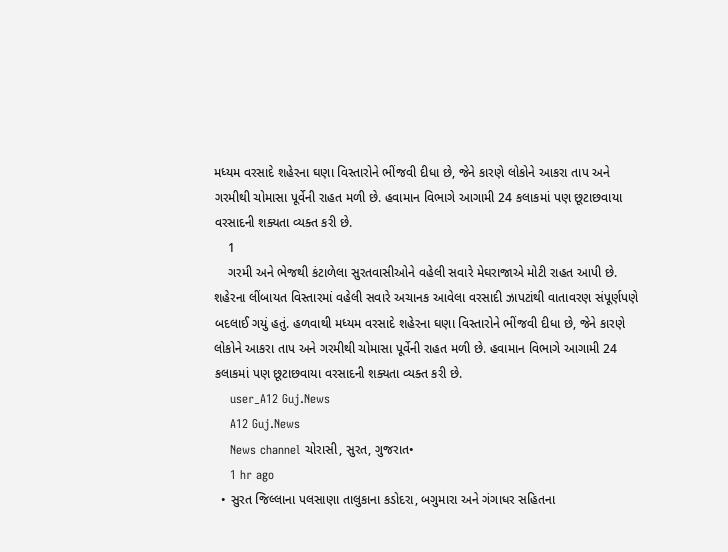મધ્યમ વરસાદે શહેરના ઘણા વિસ્તારોને ભીંજવી દીધા છે, જેને કારણે લોકોને આકરા તાપ અને ગરમીથી ચોમાસા પૂર્વેની રાહત મળી છે. હવામાન વિભાગે આગામી 24 કલાકમાં પણ છૂટાછવાયા વરસાદની શક્યતા વ્યક્ત કરી છે.
    1
    ગરમી અને ભેજથી કંટાળેલા સુરતવાસીઓને વહેલી સવારે મેઘરાજાએ મોટી રાહત આપી છે. શહેરના લીંબાયત વિસ્તારમાં વહેલી સવારે અચાનક આવેલા વરસાદી ઝાપટાંથી વાતાવરણ સંપૂર્ણપણે બદલાઈ ગયું હતું. હળવાથી મધ્યમ વરસાદે શહેરના ઘણા વિસ્તારોને ભીંજવી દીધા છે, જેને કારણે લોકોને આકરા તાપ અને ગરમીથી ચોમાસા પૂર્વેની રાહત મળી છે. હવામાન વિભાગે આગામી 24 કલાકમાં પણ છૂટાછવાયા વરસાદની શક્યતા વ્યક્ત કરી છે.
    user_A12 Guj.News
    A12 Guj.News
    News channel ચોરાસી, સુરત, ગુજરાત•
    1 hr ago
  • સુરત જિલ્લાના પલસાણા તાલુકાના કડોદરા, બગુમારા અને ગંગાધર સહિતના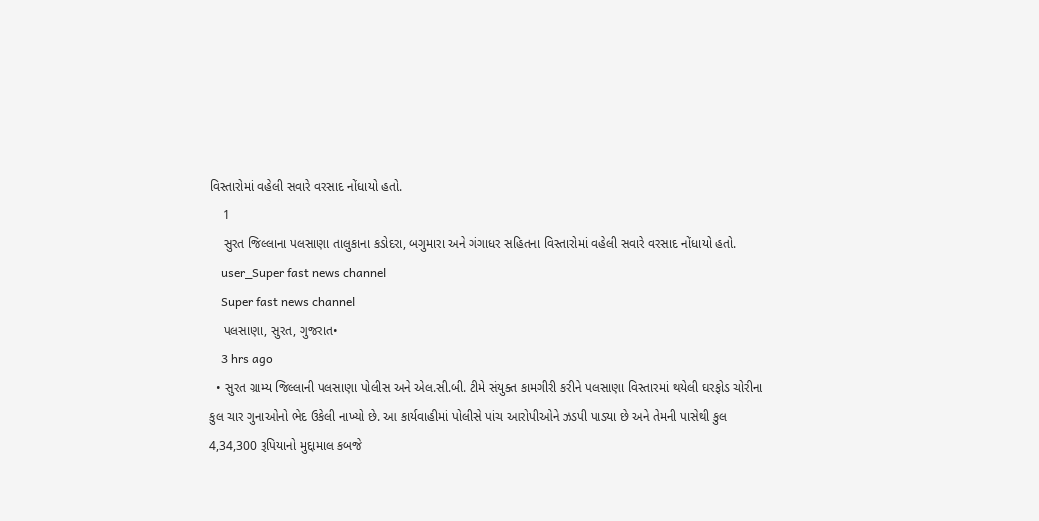વિસ્તારોમાં વહેલી સવારે વરસાદ નોંધાયો હતો.
    1
    સુરત જિલ્લાના પલસાણા તાલુકાના કડોદરા, બગુમારા અને ગંગાધર સહિતના વિસ્તારોમાં વહેલી સવારે વરસાદ નોંધાયો હતો.
    user_Super fast news channel
    Super fast news channel
    પલસાણા, સુરત, ગુજરાત•
    3 hrs ago
  • સુરત ગ્રામ્ય જિલ્લાની પલસાણા પોલીસ અને એલ.સી.બી. ટીમે સંયુક્ત કામગીરી કરીને પલસાણા વિસ્તારમાં થયેલી ઘરફોડ ચોરીના કુલ ચાર ગુનાઓનો ભેદ ઉકેલી નાખ્યો છે. આ કાર્યવાહીમાં પોલીસે પાંચ આરોપીઓને ઝડપી પાડ્યા છે અને તેમની પાસેથી કુલ 4,34,300 રૂપિયાનો મુદ્દામાલ કબજે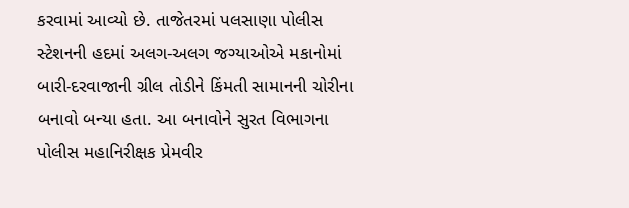કરવામાં આવ્યો છે. તાજેતરમાં પલસાણા પોલીસ સ્ટેશનની હદમાં અલગ-અલગ જગ્યાઓએ મકાનોમાં બારી-દરવાજાની ગ્રીલ તોડીને કિંમતી સામાનની ચોરીના બનાવો બન્યા હતા. આ બનાવોને સુરત વિભાગના પોલીસ મહાનિરીક્ષક પ્રેમવીર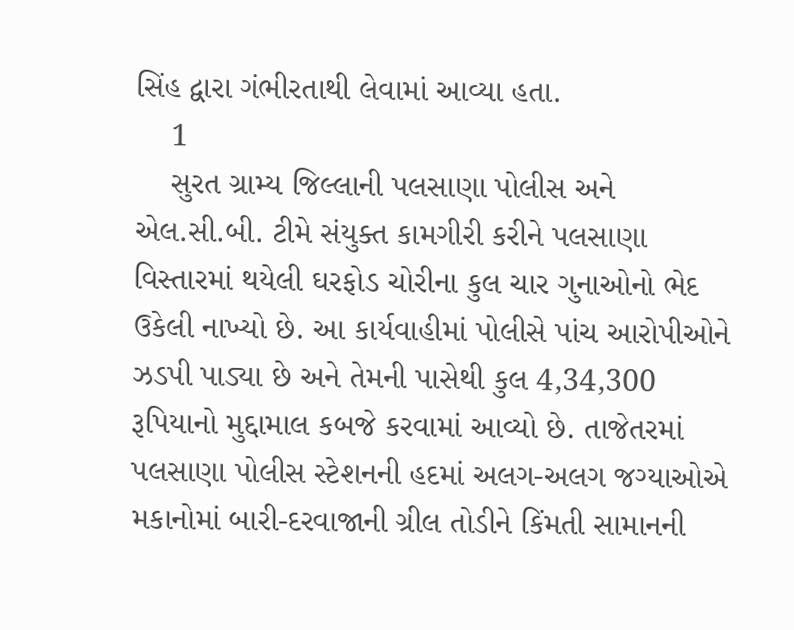સિંહ દ્વારા ગંભીરતાથી લેવામાં આવ્યા હતા.
    1
    સુરત ગ્રામ્ય જિલ્લાની પલસાણા પોલીસ અને એલ.સી.બી. ટીમે સંયુક્ત કામગીરી કરીને પલસાણા વિસ્તારમાં થયેલી ઘરફોડ ચોરીના કુલ ચાર ગુનાઓનો ભેદ ઉકેલી નાખ્યો છે. આ કાર્યવાહીમાં પોલીસે પાંચ આરોપીઓને ઝડપી પાડ્યા છે અને તેમની પાસેથી કુલ 4,34,300 રૂપિયાનો મુદ્દામાલ કબજે કરવામાં આવ્યો છે. તાજેતરમાં પલસાણા પોલીસ સ્ટેશનની હદમાં અલગ-અલગ જગ્યાઓએ મકાનોમાં બારી-દરવાજાની ગ્રીલ તોડીને કિંમતી સામાનની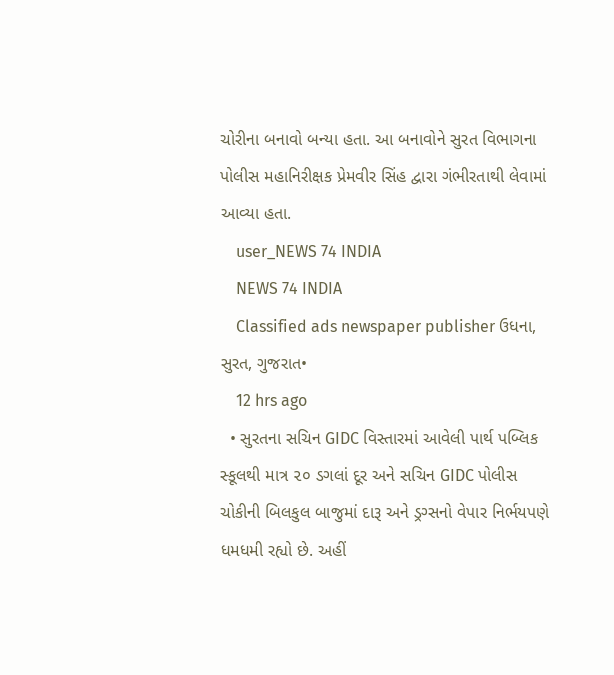ચોરીના બનાવો બન્યા હતા. આ બનાવોને સુરત વિભાગના પોલીસ મહાનિરીક્ષક પ્રેમવીર સિંહ દ્વારા ગંભીરતાથી લેવામાં આવ્યા હતા.
    user_NEWS 74 INDIA
    NEWS 74 INDIA
    Classified ads newspaper publisher ઉધના, સુરત, ગુજરાત•
    12 hrs ago
  • સુરતના સચિન GIDC વિસ્તારમાં આવેલી પાર્થ પબ્લિક સ્કૂલથી માત્ર ૨૦ ડગલાં દૂર અને સચિન GIDC પોલીસ ચોકીની બિલકુલ બાજુમાં દારૂ અને ડ્રગ્સનો વેપાર નિર્ભયપણે ધમધમી રહ્યો છે. અહીં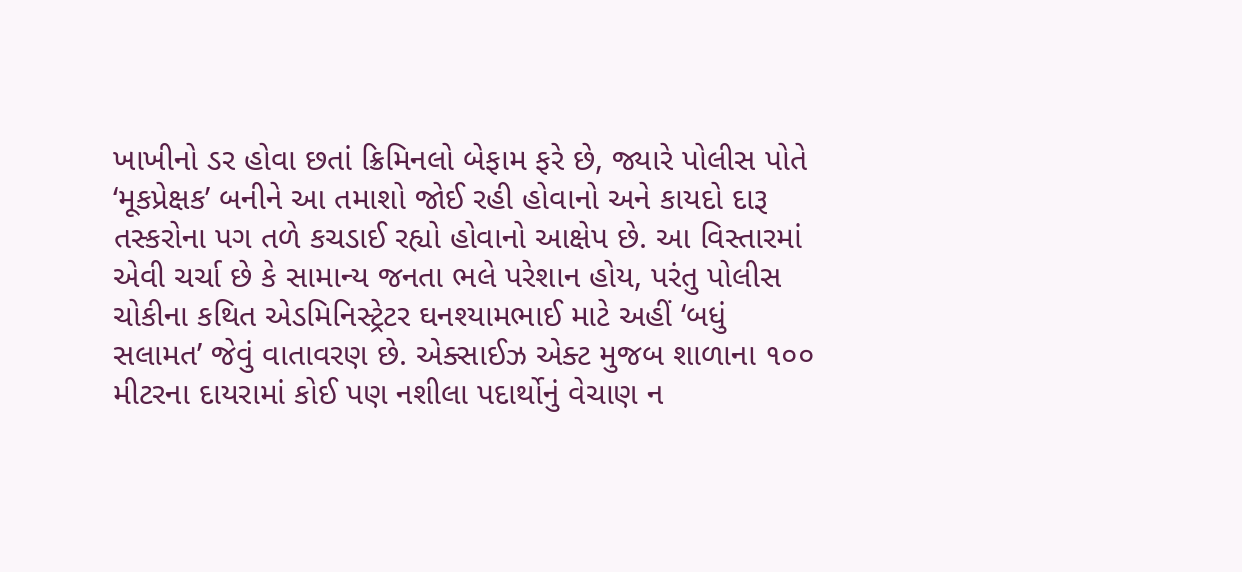ખાખીનો ડર હોવા છતાં ક્રિમિનલો બેફામ ફરે છે, જ્યારે પોલીસ પોતે ‘મૂકપ્રેક્ષક’ બનીને આ તમાશો જોઈ રહી હોવાનો અને કાયદો દારૂ તસ્કરોના પગ તળે કચડાઈ રહ્યો હોવાનો આક્ષેપ છે. આ વિસ્તારમાં એવી ચર્ચા છે કે સામાન્ય જનતા ભલે પરેશાન હોય, પરંતુ પોલીસ ચોકીના કથિત એડમિનિસ્ટ્રેટર ઘનશ્યામભાઈ માટે અહીં ‘બધું સલામત’ જેવું વાતાવરણ છે. એક્સાઈઝ એક્ટ મુજબ શાળાના ૧૦૦ મીટરના દાયરામાં કોઈ પણ નશીલા પદાર્થોનું વેચાણ ન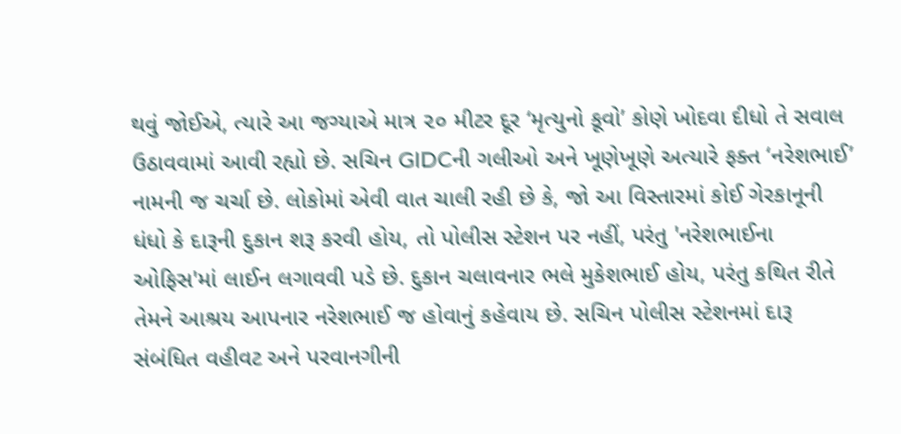થવું જોઈએ, ત્યારે આ જગ્યાએ માત્ર ૨૦ મીટર દૂર ‘મૃત્યુનો કૂવો’ કોણે ખોદવા દીધો તે સવાલ ઉઠાવવામાં આવી રહ્યો છે. સચિન GIDCની ગલીઓ અને ખૂણેખૂણે અત્યારે ફક્ત ‘નરેશભાઈ’ નામની જ ચર્ચા છે. લોકોમાં એવી વાત ચાલી રહી છે કે, જો આ વિસ્તારમાં કોઈ ગેરકાનૂની ધંધો કે દારૂની દુકાન શરૂ કરવી હોય, તો પોલીસ સ્ટેશન પર નહીં, પરંતુ 'નરેશભાઈના ઓફિસ'માં લાઈન લગાવવી પડે છે. દુકાન ચલાવનાર ભલે મુકેશભાઈ હોય, પરંતુ કથિત રીતે તેમને આશ્રય આપનાર નરેશભાઈ જ હોવાનું કહેવાય છે. સચિન પોલીસ સ્ટેશનમાં દારૂ સંબંધિત વહીવટ અને પરવાનગીની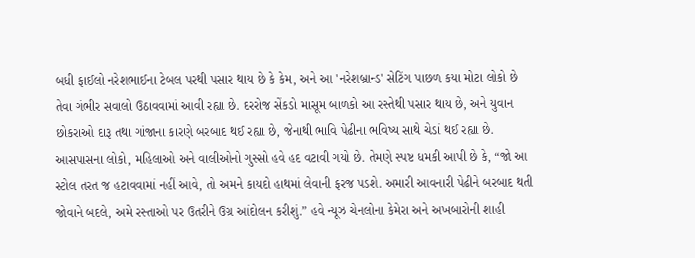બધી ફાઈલો નરેશભાઈના ટેબલ પરથી પસાર થાય છે કે કેમ, અને આ 'નરેશબ્રાન્ડ' સેટિંગ પાછળ કયા મોટા લોકો છે તેવા ગંભીર સવાલો ઉઠાવવામાં આવી રહ્યા છે. દરરોજ સેંકડો માસૂમ બાળકો આ રસ્તેથી પસાર થાય છે, અને યુવાન છોકરાઓ દારૂ તથા ગાંજાના કારણે બરબાદ થઈ રહ્યા છે, જેનાથી ભાવિ પેઢીના ભવિષ્ય સાથે ચેડાં થઈ રહ્યા છે. આસપાસના લોકો, મહિલાઓ અને વાલીઓનો ગુસ્સો હવે હદ વટાવી ગયો છે. તેમણે સ્પષ્ટ ધમકી આપી છે કે, “જો આ સ્ટોલ તરત જ હટાવવામાં નહીં આવે, તો અમને કાયદો હાથમાં લેવાની ફરજ પડશે. અમારી આવનારી પેઢીને બરબાદ થતી જોવાને બદલે, અમે રસ્તાઓ પર ઉતરીને ઉગ્ર આંદોલન કરીશું.” હવે ન્યૂઝ ચેનલોના કેમેરા અને અખબારોની શાહી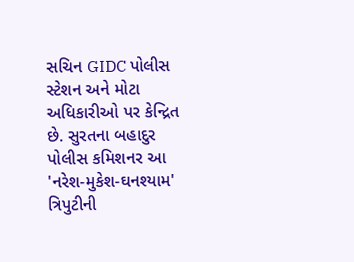સચિન GIDC પોલીસ સ્ટેશન અને મોટા અધિકારીઓ પર કેન્દ્રિત છે. સુરતના બહાદુર પોલીસ કમિશનર આ 'નરેશ-મુકેશ-ઘનશ્યામ' ત્રિપુટીની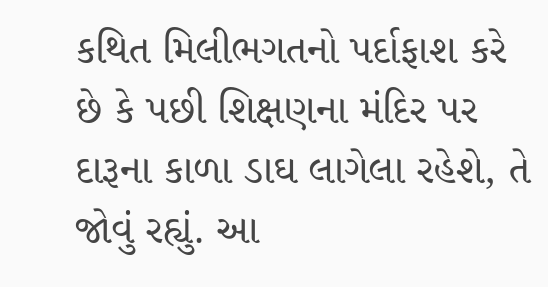કથિત મિલીભગતનો પર્દાફાશ કરે છે કે પછી શિક્ષણના મંદિર પર દારૂના કાળા ડાઘ લાગેલા રહેશે, તે જોવું રહ્યું. આ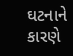ઘટનાને કારણે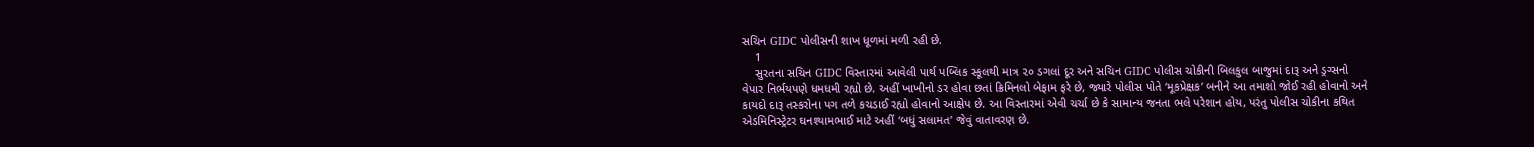સચિન GIDC પોલીસની શાખ ધૂળમાં મળી રહી છે.
    1
    સુરતના સચિન GIDC વિસ્તારમાં આવેલી પાર્થ પબ્લિક સ્કૂલથી માત્ર ૨૦ ડગલાં દૂર અને સચિન GIDC પોલીસ ચોકીની બિલકુલ બાજુમાં દારૂ અને ડ્રગ્સનો વેપાર નિર્ભયપણે ધમધમી રહ્યો છે. અહીં ખાખીનો ડર હોવા છતાં ક્રિમિનલો બેફામ ફરે છે, જ્યારે પોલીસ પોતે ‘મૂકપ્રેક્ષક’ બનીને આ તમાશો જોઈ રહી હોવાનો અને કાયદો દારૂ તસ્કરોના પગ તળે કચડાઈ રહ્યો હોવાનો આક્ષેપ છે. આ વિસ્તારમાં એવી ચર્ચા છે કે સામાન્ય જનતા ભલે પરેશાન હોય, પરંતુ પોલીસ ચોકીના કથિત એડમિનિસ્ટ્રેટર ઘનશ્યામભાઈ માટે અહીં ‘બધું સલામત’ જેવું વાતાવરણ છે.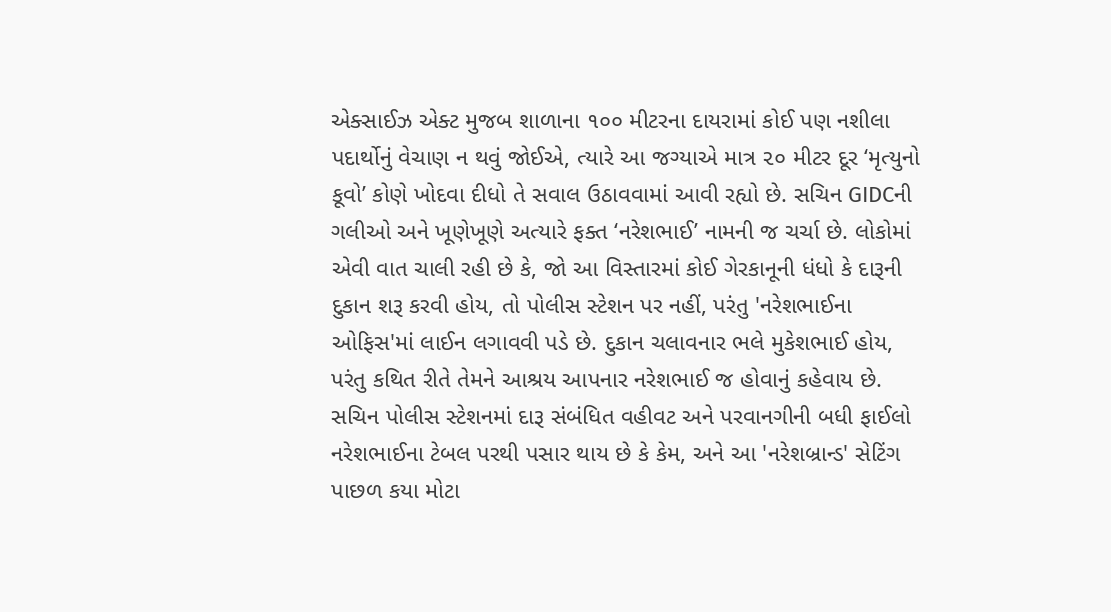એક્સાઈઝ એક્ટ મુજબ શાળાના ૧૦૦ મીટરના દાયરામાં કોઈ પણ નશીલા પદાર્થોનું વેચાણ ન થવું જોઈએ, ત્યારે આ જગ્યાએ માત્ર ૨૦ મીટર દૂર ‘મૃત્યુનો કૂવો’ કોણે ખોદવા દીધો તે સવાલ ઉઠાવવામાં આવી રહ્યો છે. સચિન GIDCની ગલીઓ અને ખૂણેખૂણે અત્યારે ફક્ત ‘નરેશભાઈ’ નામની જ ચર્ચા છે. લોકોમાં એવી વાત ચાલી રહી છે કે, જો આ વિસ્તારમાં કોઈ ગેરકાનૂની ધંધો કે દારૂની દુકાન શરૂ કરવી હોય, તો પોલીસ સ્ટેશન પર નહીં, પરંતુ 'નરેશભાઈના ઓફિસ'માં લાઈન લગાવવી પડે છે. દુકાન ચલાવનાર ભલે મુકેશભાઈ હોય, પરંતુ કથિત રીતે તેમને આશ્રય આપનાર નરેશભાઈ જ હોવાનું કહેવાય છે. સચિન પોલીસ સ્ટેશનમાં દારૂ સંબંધિત વહીવટ અને પરવાનગીની બધી ફાઈલો નરેશભાઈના ટેબલ પરથી પસાર થાય છે કે કેમ, અને આ 'નરેશબ્રાન્ડ' સેટિંગ પાછળ કયા મોટા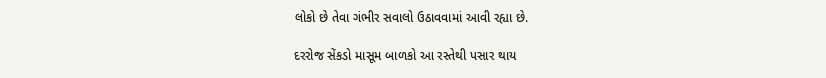લોકો છે તેવા ગંભીર સવાલો ઉઠાવવામાં આવી રહ્યા છે.

દરરોજ સેંકડો માસૂમ બાળકો આ રસ્તેથી પસાર થાય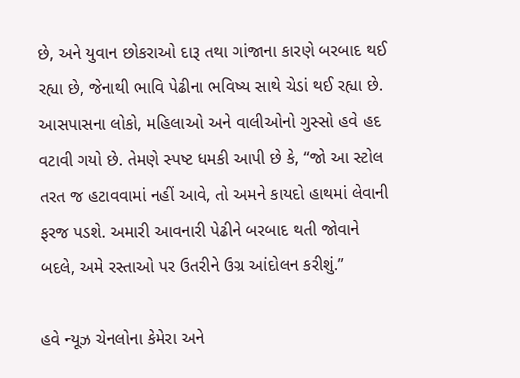છે, અને યુવાન છોકરાઓ દારૂ તથા ગાંજાના કારણે બરબાદ થઈ રહ્યા છે, જેનાથી ભાવિ પેઢીના ભવિષ્ય સાથે ચેડાં થઈ રહ્યા છે. આસપાસના લોકો, મહિલાઓ અને વાલીઓનો ગુસ્સો હવે હદ વટાવી ગયો છે. તેમણે સ્પષ્ટ ધમકી આપી છે કે, “જો આ સ્ટોલ તરત જ હટાવવામાં નહીં આવે, તો અમને કાયદો હાથમાં લેવાની ફરજ પડશે. અમારી આવનારી પેઢીને બરબાદ થતી જોવાને બદલે, અમે રસ્તાઓ પર ઉતરીને ઉગ્ર આંદોલન કરીશું.”

હવે ન્યૂઝ ચેનલોના કેમેરા અને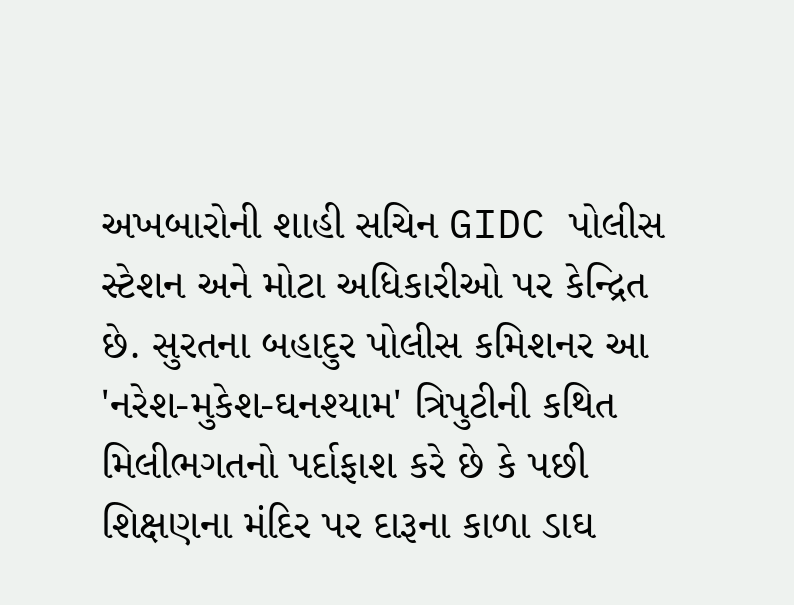અખબારોની શાહી સચિન GIDC પોલીસ સ્ટેશન અને મોટા અધિકારીઓ પર કેન્દ્રિત છે. સુરતના બહાદુર પોલીસ કમિશનર આ 'નરેશ-મુકેશ-ઘનશ્યામ' ત્રિપુટીની કથિત મિલીભગતનો પર્દાફાશ કરે છે કે પછી શિક્ષણના મંદિર પર દારૂના કાળા ડાઘ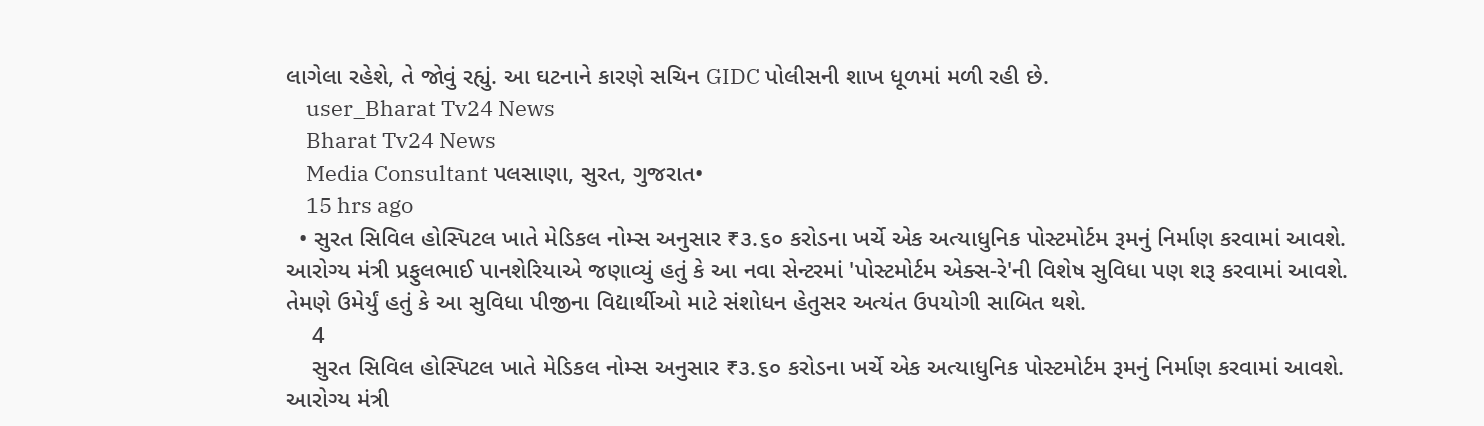લાગેલા રહેશે, તે જોવું રહ્યું. આ ઘટનાને કારણે સચિન GIDC પોલીસની શાખ ધૂળમાં મળી રહી છે.
    user_Bharat Tv24 News
    Bharat Tv24 News
    Media Consultant પલસાણા, સુરત, ગુજરાત•
    15 hrs ago
  • સુરત સિવિલ હોસ્પિટલ ખાતે મેડિકલ નોમ્સ અનુસાર ₹૩.૬૦ કરોડના ખર્ચે એક અત્યાધુનિક પોસ્ટમોર્ટમ રૂમનું નિર્માણ કરવામાં આવશે. આરોગ્ય મંત્રી પ્રફુલભાઈ પાનશેરિયાએ જણાવ્યું હતું કે આ નવા સેન્ટરમાં 'પોસ્ટમોર્ટમ એક્સ-રે'ની વિશેષ સુવિધા પણ શરૂ કરવામાં આવશે. તેમણે ઉમેર્યું હતું કે આ સુવિધા પીજીના વિદ્યાર્થીઓ માટે સંશોધન હેતુસર અત્યંત ઉપયોગી સાબિત થશે.
    4
    સુરત સિવિલ હોસ્પિટલ ખાતે મેડિકલ નોમ્સ અનુસાર ₹૩.૬૦ કરોડના ખર્ચે એક અત્યાધુનિક પોસ્ટમોર્ટમ રૂમનું નિર્માણ કરવામાં આવશે. આરોગ્ય મંત્રી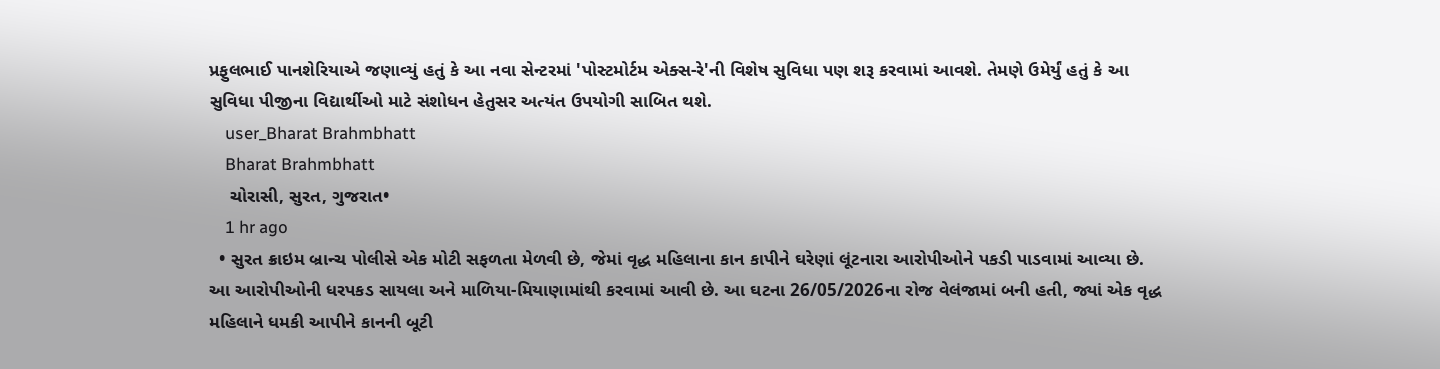પ્રફુલભાઈ પાનશેરિયાએ જણાવ્યું હતું કે આ નવા સેન્ટરમાં 'પોસ્ટમોર્ટમ એક્સ-રે'ની વિશેષ સુવિધા પણ શરૂ કરવામાં આવશે. તેમણે ઉમેર્યું હતું કે આ સુવિધા પીજીના વિદ્યાર્થીઓ માટે સંશોધન હેતુસર અત્યંત ઉપયોગી સાબિત થશે.
    user_Bharat Brahmbhatt
    Bharat Brahmbhatt
    ચોરાસી, સુરત, ગુજરાત•
    1 hr ago
  • સુરત ક્રાઇમ બ્રાન્ચ પોલીસે એક મોટી સફળતા મેળવી છે, જેમાં વૃદ્ધ મહિલાના કાન કાપીને ઘરેણાં લૂંટનારા આરોપીઓને પકડી પાડવામાં આવ્યા છે. આ આરોપીઓની ધરપકડ સાયલા અને માળિયા-મિયાણામાંથી કરવામાં આવી છે. આ ઘટના 26/05/2026ના રોજ વેલંજામાં બની હતી, જ્યાં એક વૃદ્ધ મહિલાને ધમકી આપીને કાનની બૂટી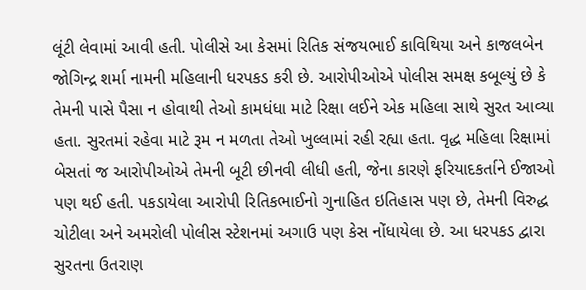લૂંટી લેવામાં આવી હતી. પોલીસે આ કેસમાં રિતિક સંજયભાઈ કાવિથિયા અને કાજલબેન જોગિન્દ્ર શર્મા નામની મહિલાની ધરપકડ કરી છે. આરોપીઓએ પોલીસ સમક્ષ કબૂલ્યું છે કે તેમની પાસે પૈસા ન હોવાથી તેઓ કામધંધા માટે રિક્ષા લઈને એક મહિલા સાથે સુરત આવ્યા હતા. સુરતમાં રહેવા માટે રૂમ ન મળતા તેઓ ખુલ્લામાં રહી રહ્યા હતા. વૃદ્ધ મહિલા રિક્ષામાં બેસતાં જ આરોપીઓએ તેમની બૂટી છીનવી લીધી હતી, જેના કારણે ફરિયાદકર્તાને ઈજાઓ પણ થઈ હતી. પકડાયેલા આરોપી રિતિકભાઈનો ગુનાહિત ઇતિહાસ પણ છે, તેમની વિરુદ્ધ ચોટીલા અને અમરોલી પોલીસ સ્ટેશનમાં અગાઉ પણ કેસ નોંધાયેલા છે. આ ધરપકડ દ્વારા સુરતના ઉતરાણ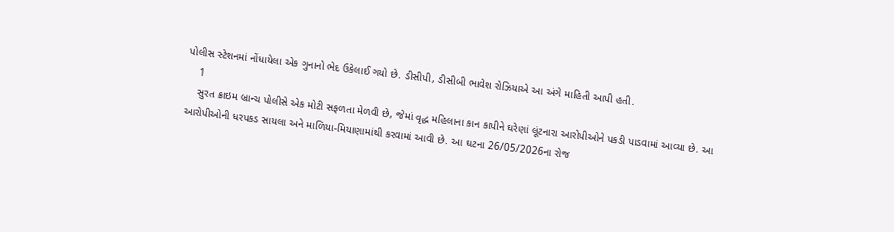પોલીસ સ્ટેશનમાં નોંધાયેલા એક ગુનાનો ભેદ ઉકેલાઈ ગયો છે. ડીસીપી, ડીસીબી ભાવેશ રોઝિયાએ આ અંગે માહિતી આપી હતી.
    1
    સુરત ક્રાઇમ બ્રાન્ચ પોલીસે એક મોટી સફળતા મેળવી છે, જેમાં વૃદ્ધ મહિલાના કાન કાપીને ઘરેણાં લૂંટનારા આરોપીઓને પકડી પાડવામાં આવ્યા છે. આ આરોપીઓની ધરપકડ સાયલા અને માળિયા-મિયાણામાંથી કરવામાં આવી છે. આ ઘટના 26/05/2026ના રોજ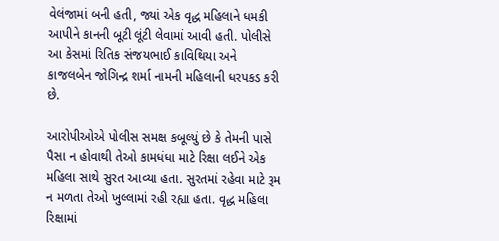વેલંજામાં બની હતી, જ્યાં એક વૃદ્ધ મહિલાને ધમકી આપીને કાનની બૂટી લૂંટી લેવામાં આવી હતી. પોલીસે આ કેસમાં રિતિક સંજયભાઈ કાવિથિયા અને કાજલબેન જોગિન્દ્ર શર્મા નામની મહિલાની ધરપકડ કરી છે.

આરોપીઓએ પોલીસ સમક્ષ કબૂલ્યું છે કે તેમની પાસે પૈસા ન હોવાથી તેઓ કામધંધા માટે રિક્ષા લઈને એક મહિલા સાથે સુરત આવ્યા હતા. સુરતમાં રહેવા માટે રૂમ ન મળતા તેઓ ખુલ્લામાં રહી રહ્યા હતા. વૃદ્ધ મહિલા રિક્ષામાં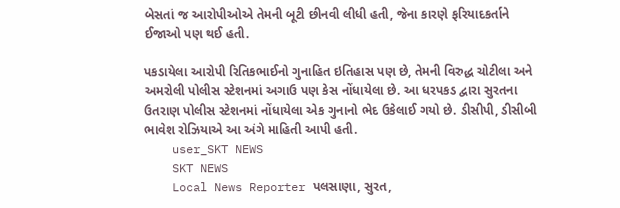બેસતાં જ આરોપીઓએ તેમની બૂટી છીનવી લીધી હતી, જેના કારણે ફરિયાદકર્તાને ઈજાઓ પણ થઈ હતી.

પકડાયેલા આરોપી રિતિકભાઈનો ગુનાહિત ઇતિહાસ પણ છે, તેમની વિરુદ્ધ ચોટીલા અને અમરોલી પોલીસ સ્ટેશનમાં અગાઉ પણ કેસ નોંધાયેલા છે. આ ધરપકડ દ્વારા સુરતના ઉતરાણ પોલીસ સ્ટેશનમાં નોંધાયેલા એક ગુનાનો ભેદ ઉકેલાઈ ગયો છે. ડીસીપી, ડીસીબી ભાવેશ રોઝિયાએ આ અંગે માહિતી આપી હતી.
    user_SKT NEWS
    SKT NEWS
    Local News Reporter પલસાણા, સુરત,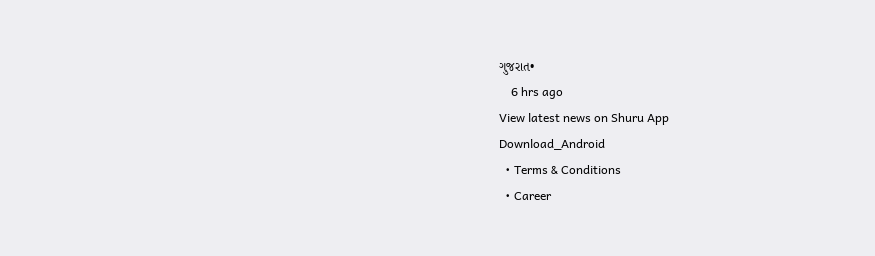ગુજરાત•
    6 hrs ago
View latest news on Shuru App
Download_Android
  • Terms & Conditions
  • Career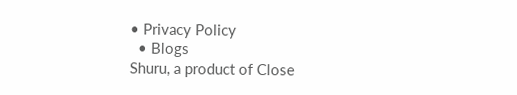• Privacy Policy
  • Blogs
Shuru, a product of Close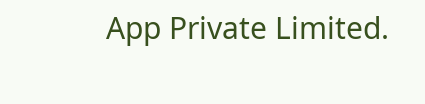App Private Limited.